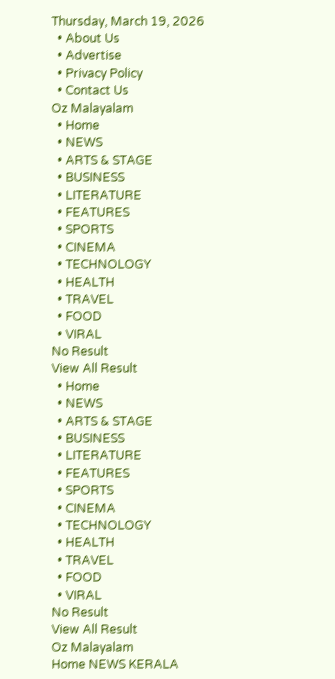Thursday, March 19, 2026
  • About Us
  • Advertise
  • Privacy Policy
  • Contact Us
Oz Malayalam
  • Home
  • NEWS
  • ARTS & STAGE
  • BUSINESS
  • LITERATURE
  • FEATURES
  • SPORTS
  • CINEMA
  • TECHNOLOGY
  • HEALTH
  • TRAVEL
  • FOOD
  • VIRAL
No Result
View All Result
  • Home
  • NEWS
  • ARTS & STAGE
  • BUSINESS
  • LITERATURE
  • FEATURES
  • SPORTS
  • CINEMA
  • TECHNOLOGY
  • HEALTH
  • TRAVEL
  • FOOD
  • VIRAL
No Result
View All Result
Oz Malayalam
Home NEWS KERALA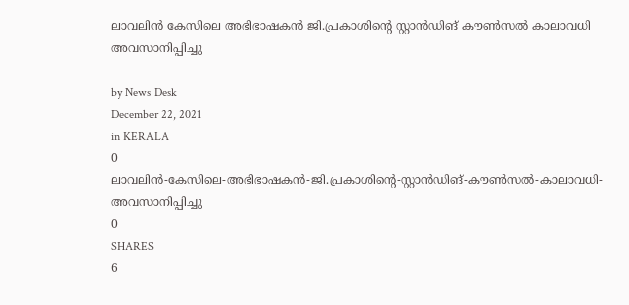ലാവലിന്‍ കേസിലെ അഭിഭാഷകന്‍ ജി.പ്രകാശിന്റെ സ്റ്റാന്‍ഡിങ് കൗണ്‍സല്‍ കാലാവധി അവസാനിപ്പിച്ചു

by News Desk
December 22, 2021
in KERALA
0
ലാവലിന്‍-കേസിലെ-അഭിഭാഷകന്‍-ജി.പ്രകാശിന്റെ-സ്റ്റാന്‍ഡിങ്-കൗണ്‍സല്‍-കാലാവധി-അവസാനിപ്പിച്ചു
0
SHARES
6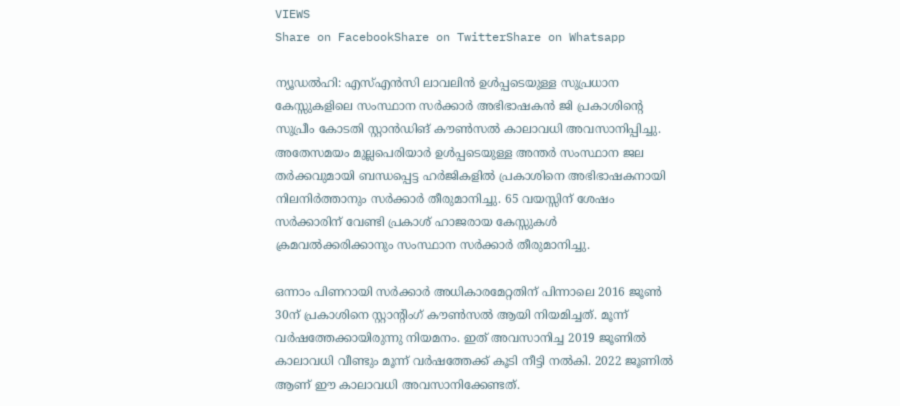VIEWS
Share on FacebookShare on TwitterShare on Whatsapp

ന്യൂഡൽഹി: എസ്എൻസി ലാവലിൻ ഉൾപ്പടെയുള്ള സുപ്രധാന കേസ്സുകളിലെ സംസ്ഥാന സർക്കാർ അഭിഭാഷകൻ ജി പ്രകാശിന്റെ സുപ്രീം കോടതി സ്റ്റാൻഡിങ് കൗൺസൽ കാലാവധി അവസാനിപ്പിച്ചു. അതേസമയം മുല്ലപെരിയാർ ഉൾപ്പടെയുള്ള അന്തർ സംസ്ഥാന ജല തർക്കവുമായി ബന്ധപ്പെട്ട ഹർജികളിൽ പ്രകാശിനെ അഭിഭാഷകനായി നിലനിർത്താനും സർക്കാർ തീരുമാനിച്ചു. 65 വയസ്സിന് ശേഷം സർക്കാരിന് വേണ്ടി പ്രകാശ് ഹാജരായ കേസ്സുകൾ ക്രമവൽക്കരിക്കാനും സംസ്ഥാന സർക്കാർ തീരുമാനിച്ചു.

ഒന്നാം പിണറായി സർക്കാർ അധികാരമേറ്റതിന് പിന്നാലെ 2016 ജൂൺ 30ന് പ്രകാശിനെ സ്റ്റാന്റിംഗ് കൗൺസൽ ആയി നിയമിച്ചത്. മൂന്ന് വർഷത്തേക്കായിരുന്നു നിയമനം. ഇത് അവസാനിച്ച 2019 ജൂണിൽ കാലാവധി വീണ്ടും മൂന്ന് വർഷത്തേക്ക് കൂടി നീട്ടി നൽകി. 2022 ജൂണിൽ ആണ് ഈ കാലാവധി അവസാനിക്കേണ്ടത്.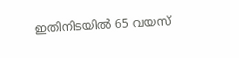ഇതിനിടയിൽ 65 വയസ്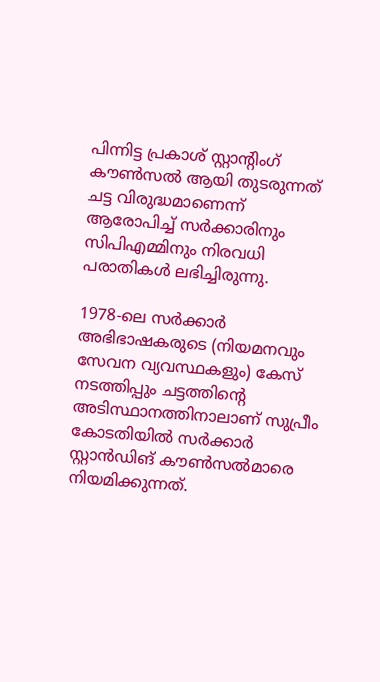പിന്നിട്ട പ്രകാശ് സ്റ്റാന്റിംഗ് കൗൺസൽ ആയി തുടരുന്നത് ചട്ട വിരുദ്ധമാണെന്ന് ആരോപിച്ച് സർക്കാരിനും സിപിഎമ്മിനും നിരവധി പരാതികൾ ലഭിച്ചിരുന്നു.

1978-ലെ സർക്കാർ അഭിഭാഷകരുടെ (നിയമനവും സേവന വ്യവസ്ഥകളും) കേസ് നടത്തിപ്പും ചട്ടത്തിന്റെ അടിസ്ഥാനത്തിനാലാണ് സുപ്രീം കോടതിയിൽ സർക്കാർ സ്റ്റാൻഡിങ് കൗൺസൽമാരെ നിയമിക്കുന്നത്.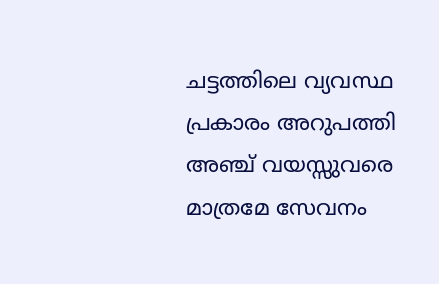ചട്ടത്തിലെ വ്യവസ്ഥ പ്രകാരം അറുപത്തി അഞ്ച് വയസ്സുവരെ മാത്രമേ സേവനം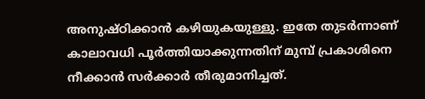അനുഷ്ഠിക്കാൻ കഴിയുകയുള്ളു. ഇതേ തുടർന്നാണ് കാലാവധി പൂർത്തിയാക്കുന്നതിന് മുമ്പ് പ്രകാശിനെ നീക്കാൻ സർക്കാർ തീരുമാനിച്ചത്.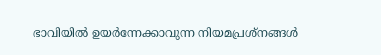ഭാവിയിൽ ഉയർന്നേക്കാവുന്ന നിയമപ്രശ്നങ്ങൾ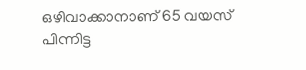ഒഴിവാക്കാനാണ് 65 വയസ് പിന്നിട്ട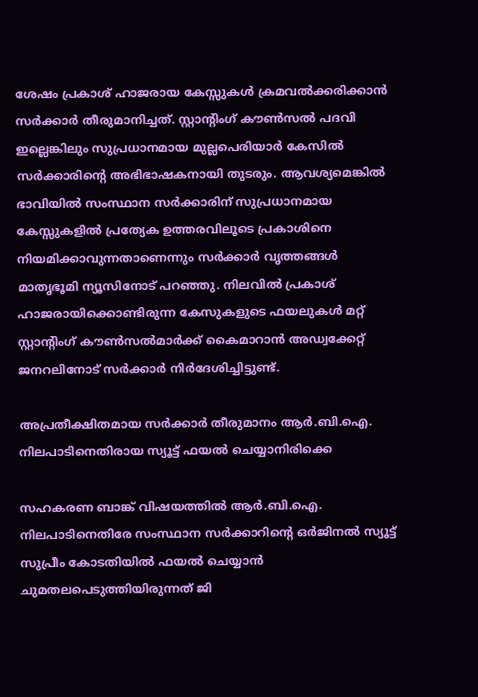ശേഷം പ്രകാശ് ഹാജരായ കേസ്സുകൾ ക്രമവൽക്കരിക്കാൻ സർക്കാർ തീരുമാനിച്ചത്. സ്റ്റാന്റിംഗ് കൗൺസൽ പദവി ഇല്ലെങ്കിലും സുപ്രധാനമായ മുല്ലപെരിയാർ കേസിൽ സർക്കാരിന്റെ അഭിഭാഷകനായി തുടരും. ആവശ്യമെങ്കിൽ ഭാവിയിൽ സംസ്ഥാന സർക്കാരിന് സുപ്രധാനമായ കേസ്സുകളിൽ പ്രത്യേക ഉത്തരവിലൂടെ പ്രകാശിനെ നിയമിക്കാവുന്നതാണെന്നും സർക്കാർ വൃത്തങ്ങൾ മാതൃഭൂമി ന്യൂസിനോട് പറഞ്ഞു. നിലവിൽ പ്രകാശ് ഹാജരായിക്കൊണ്ടിരുന്ന കേസുകളുടെ ഫയലുകൾ മറ്റ് സ്റ്റാന്റിംഗ് കൗൺസൽമാർക്ക് കൈമാറാൻ അഡ്വക്കേറ്റ് ജനറലിനോട് സർക്കാർ നിർദേശിച്ചിട്ടുണ്ട്.

അപ്രതീക്ഷിതമായ സർക്കാർ തീരുമാനം ആർ.ബി.ഐ. നിലപാടിനെതിരായ സ്യൂട്ട് ഫയൽ ചെയ്യാനിരിക്കെ

സഹകരണ ബാങ്ക് വിഷയത്തിൽ ആർ.ബി.ഐ. നിലപാടിനെതിരേ സംസ്ഥാന സർക്കാറിന്റെ ഒർജിനൽ സ്യൂട്ട് സുപ്രീം കോടതിയിൽ ഫയൽ ചെയ്യാൻ ചുമതലപെടുത്തിയിരുന്നത് ജി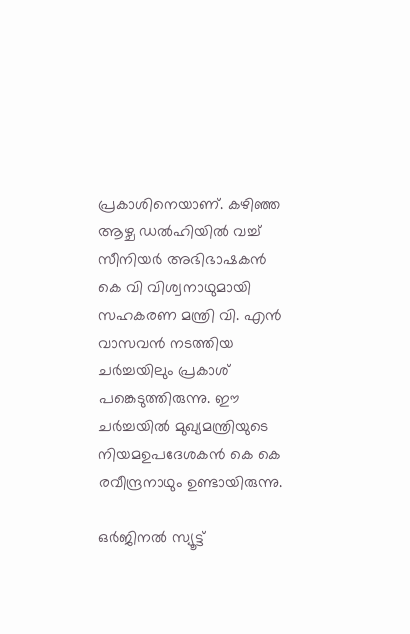പ്രകാശിനെയാണ്. കഴിഞ്ഞ ആഴ്ച ഡൽഹിയിൽ വച്ച് സീനിയർ അഭിഭാഷകൻ കെ വി വിശ്വനാഥുമായി സഹകരണ മന്ത്രി വി. എൻ വാസവൻ നടത്തിയ ചർച്ചയിലും പ്രകാശ് പങ്കെടുത്തിരുന്നു. ഈ ചർച്ചയിൽ മുഖ്യമന്ത്രിയുടെ നിയമഉപദേശകൻ കെ കെ രവീന്ദ്രനാഥും ഉണ്ടായിരുന്നു.

ഒർജിനൽ സ്യൂട്ട്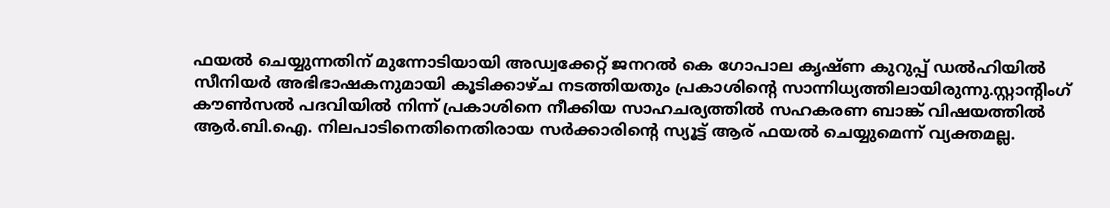ഫയൽ ചെയ്യുന്നതിന് മുന്നോടിയായി അഡ്വക്കേറ്റ് ജനറൽ കെ ഗോപാല കൃഷ്ണ കുറുപ്പ് ഡൽഹിയിൽ സീനിയർ അഭിഭാഷകനുമായി കൂടിക്കാഴ്ച നടത്തിയതും പ്രകാശിന്റെ സാന്നിധ്യത്തിലായിരുന്നു.സ്റ്റാന്റിംഗ് കൗൺസൽ പദവിയിൽ നിന്ന് പ്രകാശിനെ നീക്കിയ സാഹചര്യത്തിൽ സഹകരണ ബാങ്ക് വിഷയത്തിൽ ആർ.ബി.ഐ. നിലപാടിനെതിനെതിരായ സർക്കാരിന്റെ സ്യൂട്ട് ആര് ഫയൽ ചെയ്യുമെന്ന് വ്യക്തമല്ല.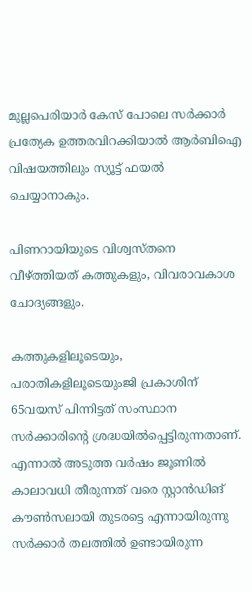മുല്ലപെരിയാർ കേസ് പോലെ സർക്കാർ പ്രത്യേക ഉത്തരവിറക്കിയാൽ ആർബിഐ വിഷയത്തിലും സ്യൂട്ട് ഫയൽ ചെയ്യാനാകും.

പിണറായിയുടെ വിശ്വസ്തനെ വീഴ്ത്തിയത് കത്തുകളും, വിവരാവകാശ ചോദ്യങ്ങളും.

കത്തുകളിലൂടെയും, പരാതികളിലൂടെയുംജി പ്രകാശിന് 65വയസ് പിന്നിട്ടത് സംസ്ഥാന സർക്കാരിന്റെ ശ്രദ്ധയിൽപ്പെട്ടിരുന്നതാണ്. എന്നാൽ അടുത്ത വർഷം ജൂണിൽ കാലാവധി തീരുന്നത് വരെ സ്റ്റാൻഡിങ് കൗൺസലായി തുടരട്ടെ എന്നായിരുന്നു സർക്കാർ തലത്തിൽ ഉണ്ടായിരുന്ന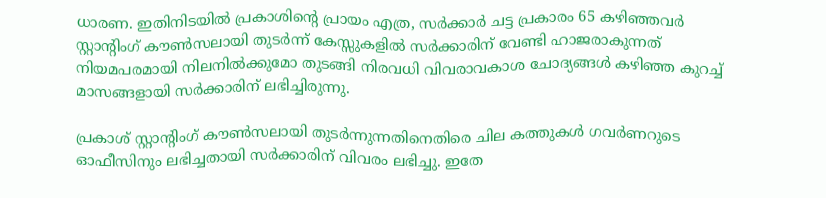ധാരണ. ഇതിനിടയിൽ പ്രകാശിന്റെ പ്രായം എത്ര, സർക്കാർ ചട്ട പ്രകാരം 65 കഴിഞ്ഞവർ സ്റ്റാന്റിംഗ് കൗൺസലായി തുടർന്ന് കേസ്സുകളിൽ സർക്കാരിന് വേണ്ടി ഹാജരാകുന്നത് നിയമപരമായി നിലനിൽക്കുമോ തുടങ്ങി നിരവധി വിവരാവകാശ ചോദ്യങ്ങൾ കഴിഞ്ഞ കുറച്ച് മാസങ്ങളായി സർക്കാരിന് ലഭിച്ചിരുന്നു.

പ്രകാശ് സ്റ്റാന്റിംഗ് കൗൺസലായി തുടർന്നുന്നതിനെതിരെ ചില കത്തുകൾ ഗവർണറുടെ ഓഫീസിനും ലഭിച്ചതായി സർക്കാരിന് വിവരം ലഭിച്ചു. ഇതേ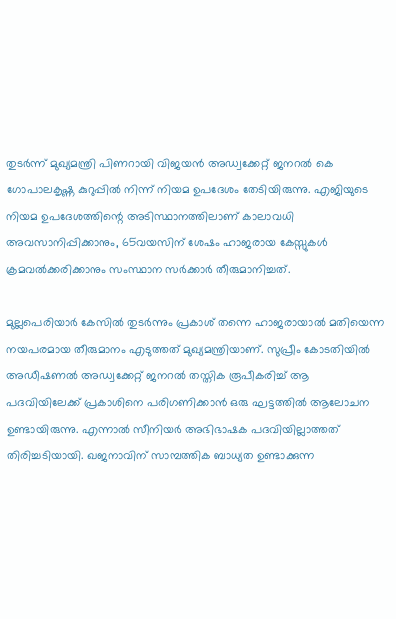തുടർന്ന് മുഖ്യമന്ത്രി പിണറായി വിജയൻ അഡ്വക്കേറ്റ് ജനറൽ കെ ഗോപാലകൃഷ്ണ കുറുപ്പിൽ നിന്ന് നിയമ ഉപദേശം തേടിയിരുന്നു. എജിയുടെ നിയമ ഉപദേശത്തിന്റെ അടിസ്ഥാനത്തിലാണ് കാലാവധി അവസാനിപ്പിക്കാനും, 65വയസിന് ശേഷം ഹാജരായ കേസ്സുകൾ ക്രമവൽക്കരിക്കാനും സംസ്ഥാന സർക്കാർ തീരുമാനിച്ചത്.

മുല്ലപെരിയാർ കേസിൽ തുടർന്നും പ്രകാശ് തന്നെ ഹാജരായാൽ മതിയെന്ന നയപരമായ തീരുമാനം എടുത്തത് മുഖ്യമന്ത്രിയാണ്. സുപ്രീം കോടതിയിൽ അഡീഷണൽ അഡ്വക്കേറ്റ് ജനറൽ തസ്തിക രൂപീകരിച്ച് ആ പദവിയിലേക്ക് പ്രകാശിനെ പരിഗണിക്കാൻ ഒരു ഘട്ടത്തിൽ ആലോചന ഉണ്ടായിരുന്നു. എന്നാൽ സീനിയർ അഭിഭാഷക പദവിയില്ലാത്തത് തിരിച്ചടിയായി. ഖജനാവിന് സാമ്പത്തിക ബാധ്യത ഉണ്ടാക്കുന്ന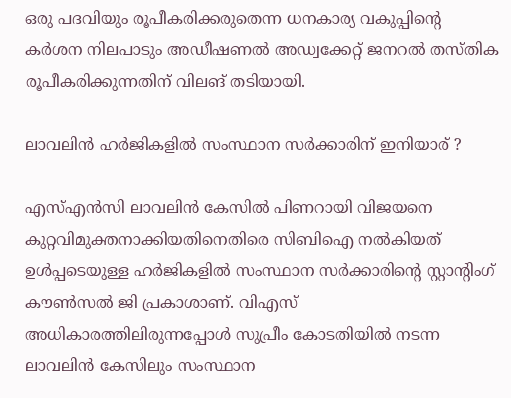ഒരു പദവിയും രൂപീകരിക്കരുതെന്ന ധനകാര്യ വകുപ്പിന്റെ കർശന നിലപാടും അഡീഷണൽ അഡ്വക്കേറ്റ് ജനറൽ തസ്തിക രൂപീകരിക്കുന്നതിന് വിലങ് തടിയായി.

ലാവലിൻ ഹർജികളിൽ സംസ്ഥാന സർക്കാരിന് ഇനിയാര് ?

എസ്എൻസി ലാവലിൻ കേസിൽ പിണറായി വിജയനെ കുറ്റവിമുക്തനാക്കിയതിനെതിരെ സിബിഐ നൽകിയത് ഉൾപ്പടെയുള്ള ഹർജികളിൽ സംസ്ഥാന സർക്കാരിന്റെ സ്റ്റാന്റിംഗ് കൗൺസൽ ജി പ്രകാശാണ്. വിഎസ് അധികാരത്തിലിരുന്നപ്പോൾ സുപ്രീം കോടതിയിൽ നടന്ന ലാവലിൻ കേസിലും സംസ്ഥാന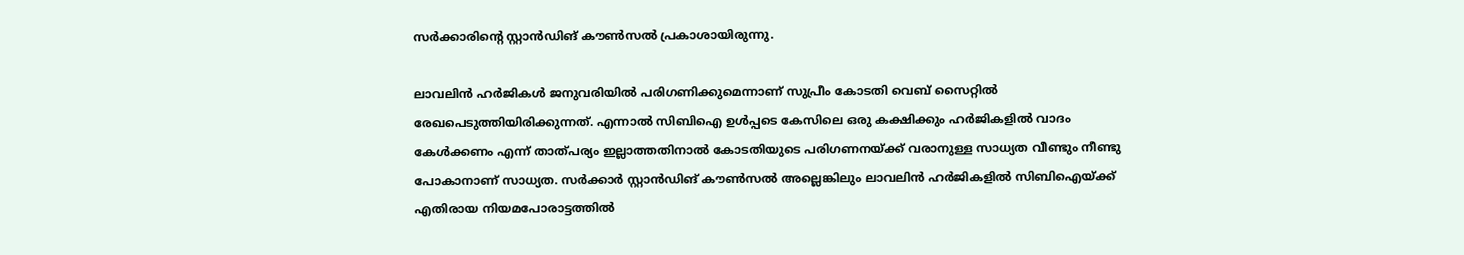സർക്കാരിന്റെ സ്റ്റാൻഡിങ് കൗൺസൽ പ്രകാശായിരുന്നു.

ലാവലിൻ ഹർജികൾ ജനുവരിയിൽ പരിഗണിക്കുമെന്നാണ് സുപ്രീം കോടതി വെബ് സൈറ്റിൽ രേഖപെടുത്തിയിരിക്കുന്നത്. എന്നാൽ സിബിഐ ഉൾപ്പടെ കേസിലെ ഒരു കക്ഷിക്കും ഹർജികളിൽ വാദം കേൾക്കണം എന്ന് താത്പര്യം ഇല്ലാത്തതിനാൽ കോടതിയുടെ പരിഗണനയ്ക്ക് വരാനുള്ള സാധ്യത വീണ്ടും നീണ്ടു പോകാനാണ് സാധ്യത. സർക്കാർ സ്റ്റാൻഡിങ് കൗൺസൽ അല്ലെങ്കിലും ലാവലിൻ ഹർജികളിൽ സിബിഐയ്ക്ക് എതിരായ നിയമപോരാട്ടത്തിൽ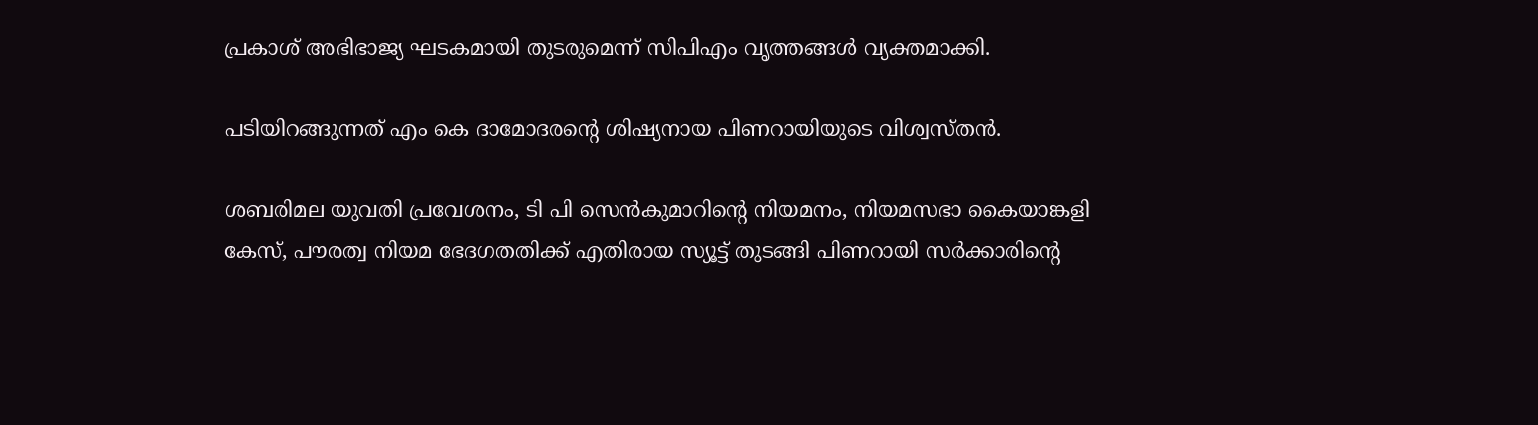പ്രകാശ് അഭിഭാജ്യ ഘടകമായി തുടരുമെന്ന് സിപിഎം വൃത്തങ്ങൾ വ്യക്തമാക്കി.

പടിയിറങ്ങുന്നത് എം കെ ദാമോദരന്റെ ശിഷ്യനായ പിണറായിയുടെ വിശ്വസ്തൻ.

ശബരിമല യുവതി പ്രവേശനം, ടി പി സെൻകുമാറിന്റെ നിയമനം, നിയമസഭാ കൈയാങ്കളി കേസ്, പൗരത്വ നിയമ ഭേദഗതതിക്ക് എതിരായ സ്യൂട്ട് തുടങ്ങി പിണറായി സർക്കാരിന്റെ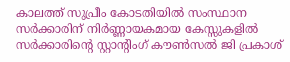കാലത്ത് സുപ്രീം കോടതിയിൽ സംസ്ഥാന സർക്കാരിന് നിർണ്ണായകമായ കേസ്സുകളിൽ സർക്കാരിന്റെ സ്റ്റാന്റിംഗ് കൗൺസൽ ജി പ്രകാശ്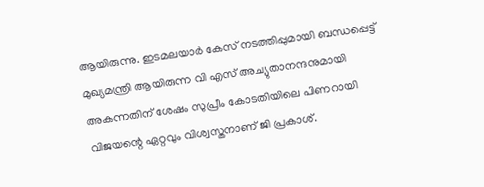ആയിരുന്നു. ഇടമലയാർ കേസ് നടത്തിപ്പുമായി ബന്ധപ്പെട്ട് മുഖ്യമന്ത്രി ആയിരുന്ന വി എസ് അച്യുതാനന്ദനുമായി അകന്നതിന് ശേഷം സുപ്രീം കോടതിയിലെ പിണറായി വിജയന്റെ ഏറ്റവും വിശ്വസ്തനാണ് ജി പ്രകാശ്.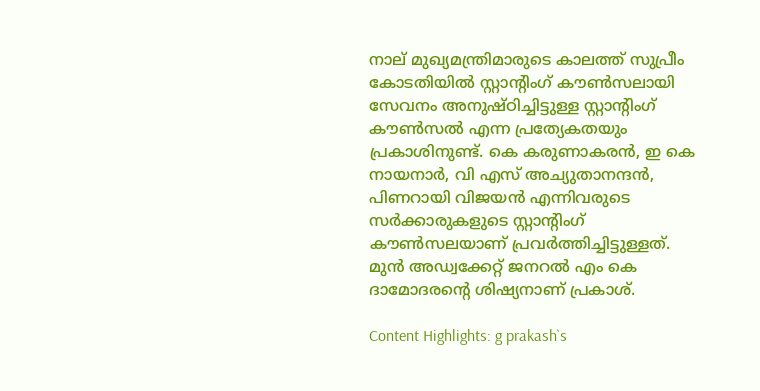നാല് മുഖ്യമന്ത്രിമാരുടെ കാലത്ത് സുപ്രീം കോടതിയിൽ സ്റ്റാന്റിംഗ് കൗൺസലായി സേവനം അനുഷ്ഠിച്ചിട്ടുള്ള സ്റ്റാന്റിംഗ് കൗൺസൽ എന്ന പ്രത്യേകതയും പ്രകാശിനുണ്ട്. കെ കരുണാകരൻ, ഇ കെ നായനാർ, വി എസ് അച്യുതാനന്ദൻ, പിണറായി വിജയൻ എന്നിവരുടെ സർക്കാരുകളുടെ സ്റ്റാന്റിംഗ് കൗൺസലയാണ് പ്രവർത്തിച്ചിട്ടുള്ളത്. മുൻ അഡ്വക്കേറ്റ് ജനറൽ എം കെ ദാമോദരന്റെ ശിഷ്യനാണ് പ്രകാശ്.

Content Highlights: g prakash`s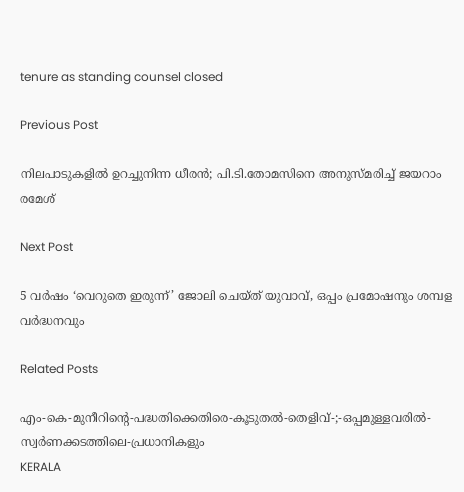tenure as standing counsel closed

Previous Post

നിലപാടുകളില്‍ ഉറച്ചുനിന്ന ധീരന്‍; പി.ടി.തോമസിനെ അനുസ്മരിച്ച് ജയറാം രമേശ്

Next Post

5 വർഷം ‘വെറുതെ ഇരുന്ന്’ ജോലി ചെയ്ത് യുവാവ്, ഒപ്പം പ്രമോഷനും ശമ്പള വർദ്ധനവും

Related Posts

എം-കെ-മുനീറിന്റെ-പദ്ധതിക്കെതിരെ-കൂടുതൽ-തെളിവ്‌-;-ഒപ്പമുള്ളവരിൽ-
സ്വർണക്കടത്തിലെ-പ്രധാനികളും
KERALA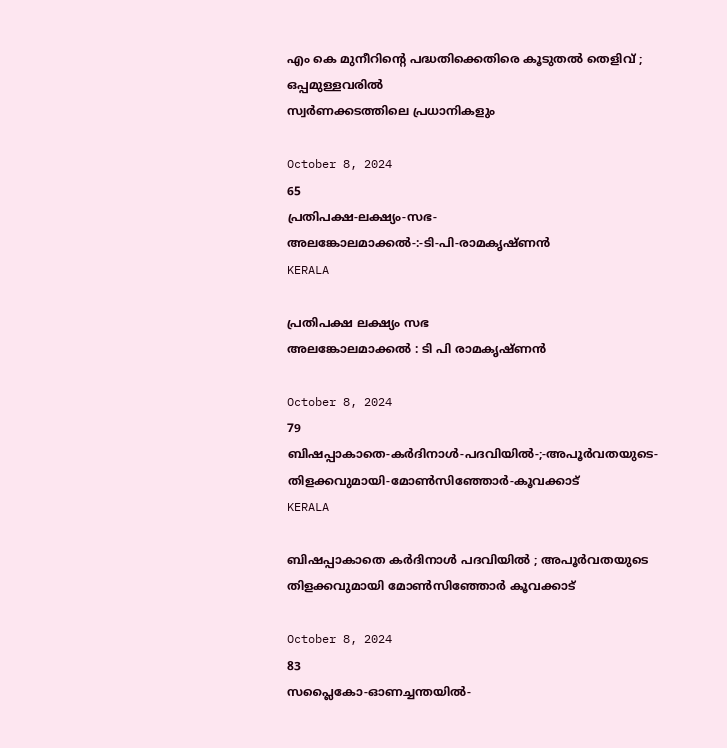എം കെ മുനീറിന്റെ പദ്ധതിക്കെതിരെ കൂടുതൽ തെളിവ്‌ ; ഒപ്പമുള്ളവരിൽ
സ്വർണക്കടത്തിലെ പ്രധാനികളും

October 8, 2024
65
പ്രതിപക്ഷ-ലക്ഷ്യം-സഭ-
അലങ്കോലമാക്കൽ-:-ടി-പി-രാമകൃഷ്‌ണൻ
KERALA

പ്രതിപക്ഷ ലക്ഷ്യം സഭ
അലങ്കോലമാക്കൽ : ടി പി രാമകൃഷ്‌ണൻ

October 8, 2024
79
ബിഷപ്പാകാതെ-കർദിനാൾ-പദവിയിൽ-;-അപൂർവതയുടെ-തിളക്കവുമായി-മോൺസിഞ്ഞോർ-കൂവക്കാട്‌
KERALA

ബിഷപ്പാകാതെ കർദിനാൾ പദവിയിൽ ; അപൂർവതയുടെ തിളക്കവുമായി മോൺസിഞ്ഞോർ കൂവക്കാട്‌

October 8, 2024
83
സപ്ലൈകോ-ഓണച്ചന്തയിൽ-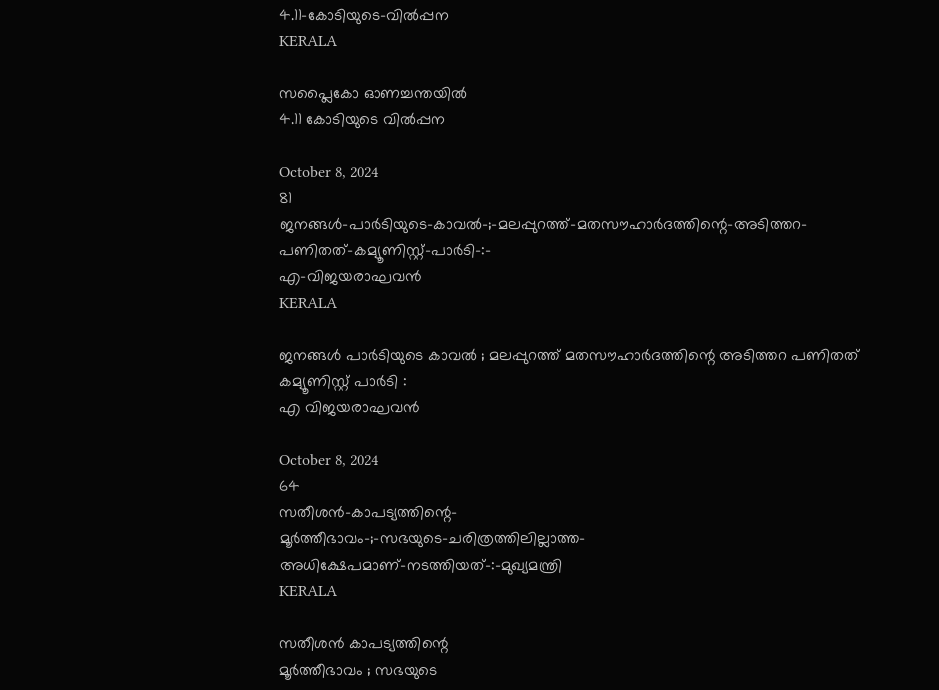4.11-കോടിയുടെ-വിൽപ്പന
KERALA

സപ്ലൈകോ ഓണച്ചന്തയിൽ
4.11 കോടിയുടെ വിൽപ്പന

October 8, 2024
81
ജനങ്ങൾ-പാർടിയുടെ-കാവൽ-;-മലപ്പുറത്ത്-മതസൗഹാർദത്തിന്റെ-അടിത്തറ-പണിതത്-കമ്യൂണിസ്റ്റ്-പാർടി-:-
എ-വിജയരാഘവൻ
KERALA

ജനങ്ങൾ പാർടിയുടെ കാവൽ ; മലപ്പുറത്ത് മതസൗഹാർദത്തിന്റെ അടിത്തറ പണിതത് കമ്യൂണിസ്റ്റ് പാർടി :
എ വിജയരാഘവൻ

October 8, 2024
64
സതീശൻ-കാപട്യത്തിന്റെ-
മൂർത്തീഭാവം-;-സഭയുടെ-ചരിത്രത്തിലില്ലാത്ത-അധിക്ഷേപമാണ്‌-നടത്തിയത്‌-:-മുഖ്യമന്ത്രി
KERALA

സതീശൻ കാപട്യത്തിന്റെ
മൂർത്തീഭാവം ; സഭയുടെ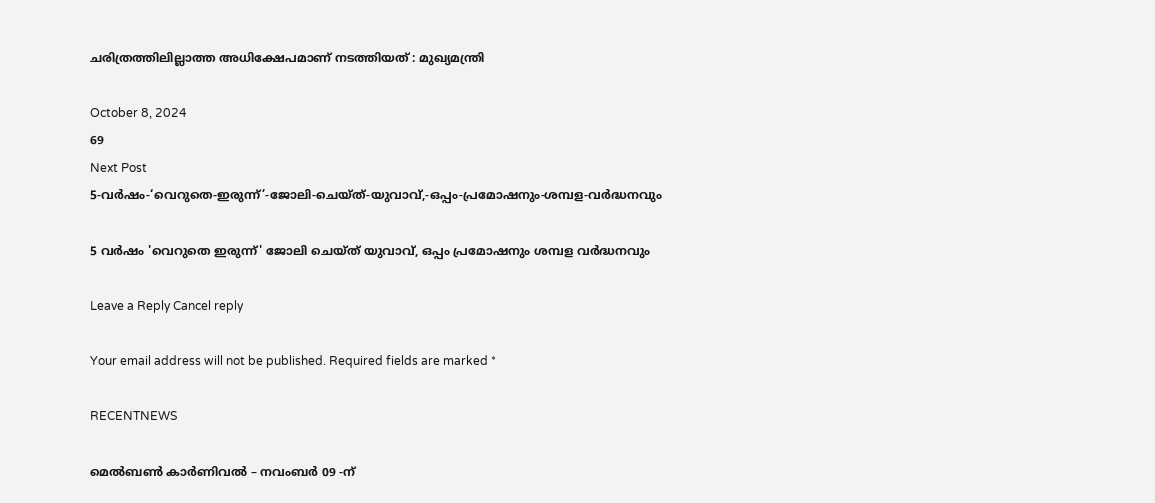ചരിത്രത്തിലില്ലാത്ത അധിക്ഷേപമാണ്‌ നടത്തിയത്‌ : മുഖ്യമന്ത്രി

October 8, 2024
69
Next Post
5-വർഷം-‘വെറുതെ-ഇരുന്ന്’-ജോലി-ചെയ്ത്-യുവാവ്,-ഒപ്പം-പ്രമോഷനും-ശമ്പള-വർദ്ധനവും

5 വർഷം 'വെറുതെ ഇരുന്ന്' ജോലി ചെയ്ത് യുവാവ്, ഒപ്പം പ്രമോഷനും ശമ്പള വർദ്ധനവും

Leave a Reply Cancel reply

Your email address will not be published. Required fields are marked *

RECENTNEWS

മെൽബൺ കാർണിവൽ – നവംബർ 09 -ന്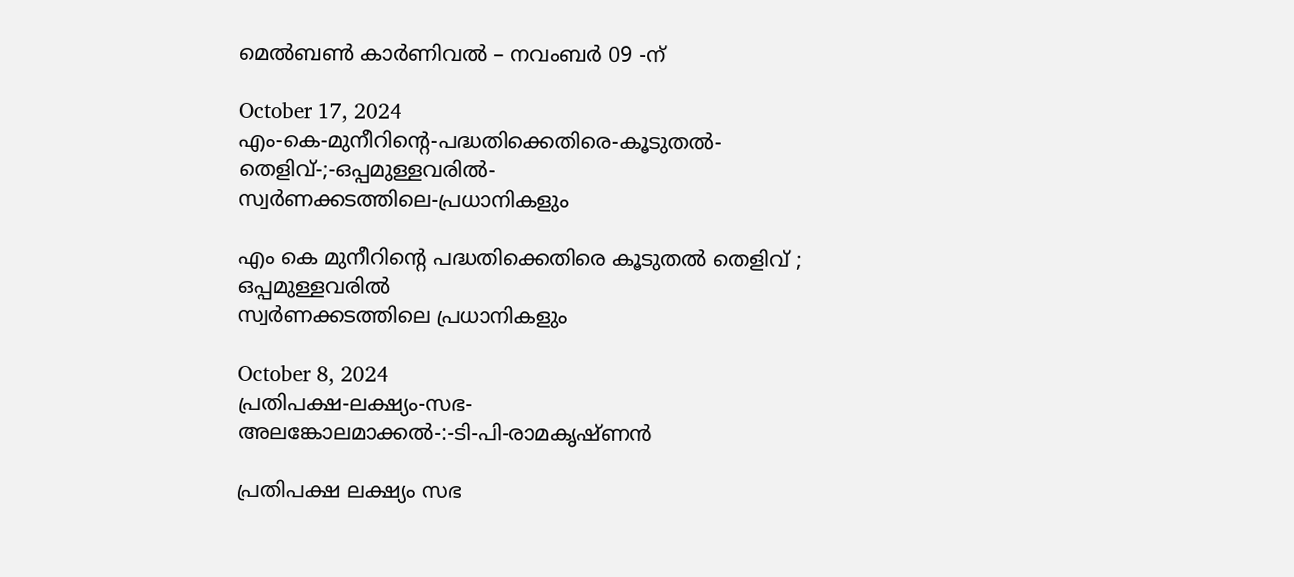മെൽബൺ കാർണിവൽ – നവംബർ 09 -ന്

October 17, 2024
എം-കെ-മുനീറിന്റെ-പദ്ധതിക്കെതിരെ-കൂടുതൽ-തെളിവ്‌-;-ഒപ്പമുള്ളവരിൽ-
സ്വർണക്കടത്തിലെ-പ്രധാനികളും

എം കെ മുനീറിന്റെ പദ്ധതിക്കെതിരെ കൂടുതൽ തെളിവ്‌ ; ഒപ്പമുള്ളവരിൽ
സ്വർണക്കടത്തിലെ പ്രധാനികളും

October 8, 2024
പ്രതിപക്ഷ-ലക്ഷ്യം-സഭ-
അലങ്കോലമാക്കൽ-:-ടി-പി-രാമകൃഷ്‌ണൻ

പ്രതിപക്ഷ ലക്ഷ്യം സഭ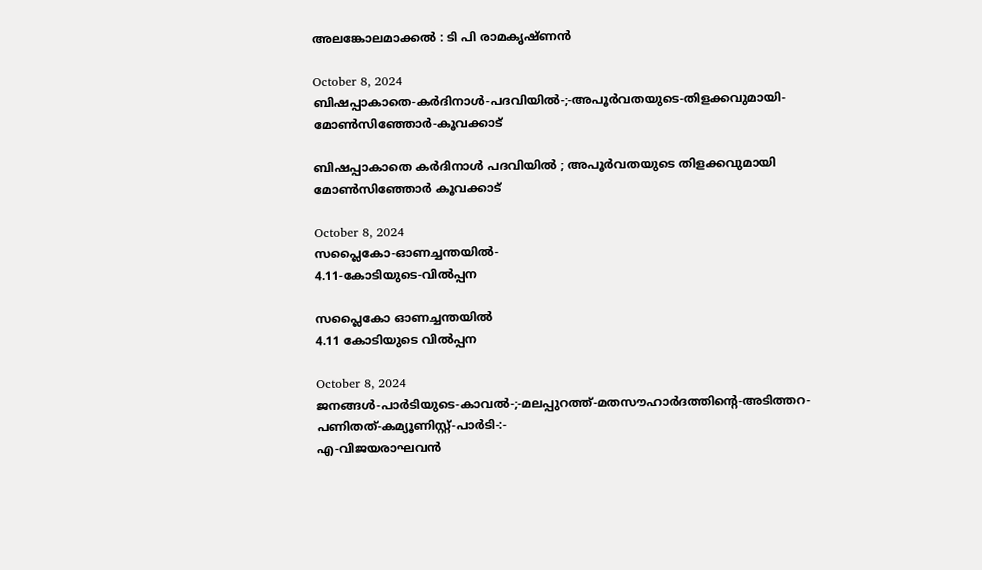അലങ്കോലമാക്കൽ : ടി പി രാമകൃഷ്‌ണൻ

October 8, 2024
ബിഷപ്പാകാതെ-കർദിനാൾ-പദവിയിൽ-;-അപൂർവതയുടെ-തിളക്കവുമായി-മോൺസിഞ്ഞോർ-കൂവക്കാട്‌

ബിഷപ്പാകാതെ കർദിനാൾ പദവിയിൽ ; അപൂർവതയുടെ തിളക്കവുമായി മോൺസിഞ്ഞോർ കൂവക്കാട്‌

October 8, 2024
സപ്ലൈകോ-ഓണച്ചന്തയിൽ-
4.11-കോടിയുടെ-വിൽപ്പന

സപ്ലൈകോ ഓണച്ചന്തയിൽ
4.11 കോടിയുടെ വിൽപ്പന

October 8, 2024
ജനങ്ങൾ-പാർടിയുടെ-കാവൽ-;-മലപ്പുറത്ത്-മതസൗഹാർദത്തിന്റെ-അടിത്തറ-പണിതത്-കമ്യൂണിസ്റ്റ്-പാർടി-:-
എ-വിജയരാഘവൻ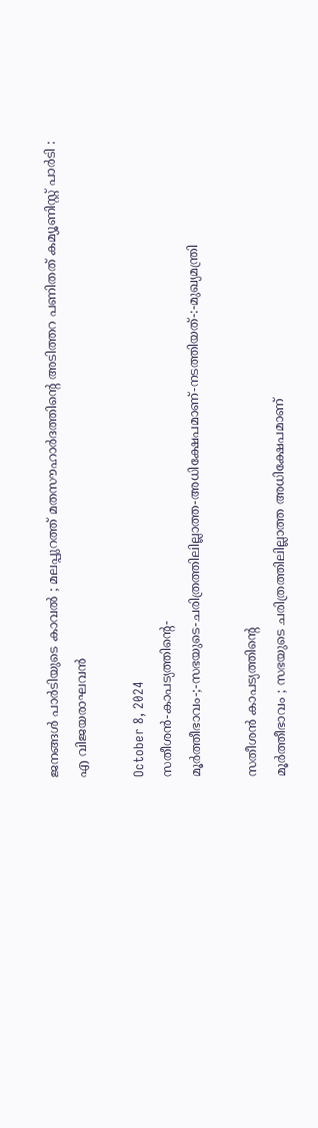ജനങ്ങൾ പാർടിയുടെ കാവൽ ; മലപ്പുറത്ത് മതസൗഹാർദത്തിന്റെ അടിത്തറ പണിതത് കമ്യൂണിസ്റ്റ് പാർടി :
എ വിജയരാഘവൻ

October 8, 2024
സതീശൻ-കാപട്യത്തിന്റെ-
മൂർത്തീഭാവം-;-സഭയുടെ-ചരിത്രത്തിലില്ലാത്ത-അധിക്ഷേപമാണ്‌-നടത്തിയത്‌-:-മുഖ്യമന്ത്രി

സതീശൻ കാപട്യത്തിന്റെ
മൂർത്തീഭാവം ; സഭയുടെ ചരിത്രത്തിലില്ലാത്ത അധിക്ഷേപമാണ്‌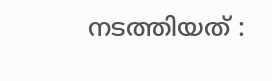നടത്തിയത്‌ :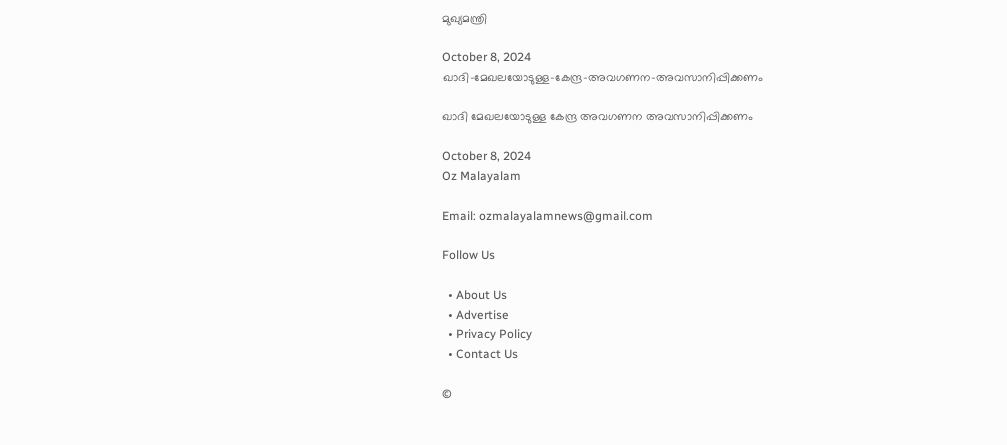മുഖ്യമന്ത്രി

October 8, 2024
ഖാദി-മേഖലയോടുള്ള-കേന്ദ്ര-അവഗണന-അവസാനിപ്പിക്കണം

ഖാദി മേഖലയോടുള്ള കേന്ദ്ര അവഗണന അവസാനിപ്പിക്കണം

October 8, 2024
Oz Malayalam

Email: ozmalayalamnews@gmail.com

Follow Us

  • About Us
  • Advertise
  • Privacy Policy
  • Contact Us

©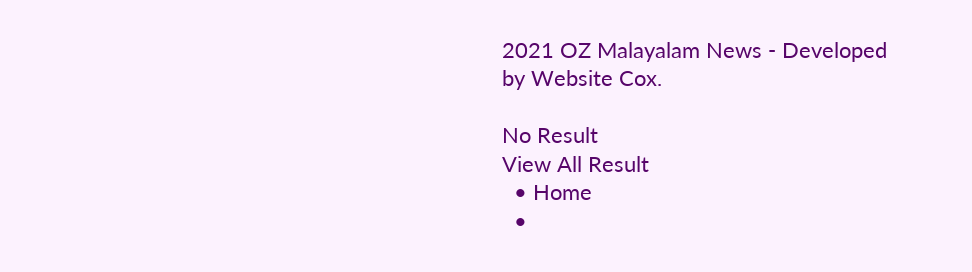2021 OZ Malayalam News - Developed by Website Cox.

No Result
View All Result
  • Home
  •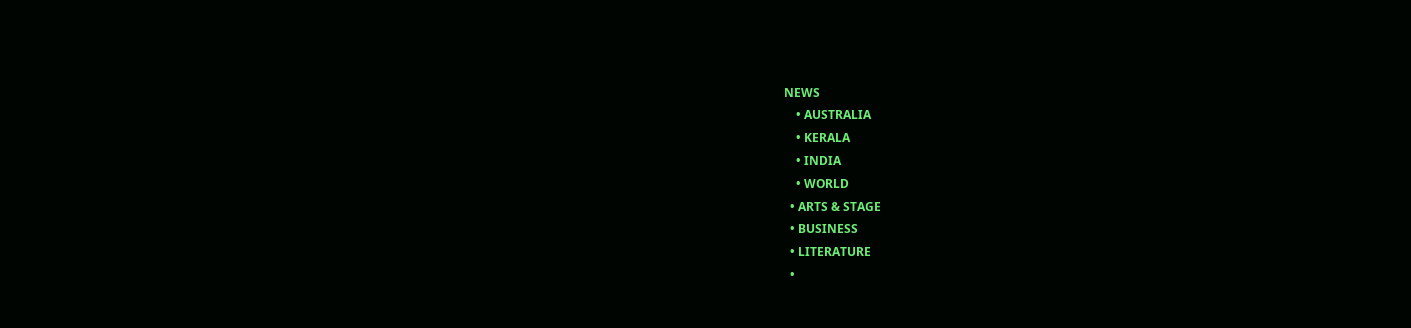NEWS
    • AUSTRALIA
    • KERALA
    • INDIA
    • WORLD
  • ARTS & STAGE
  • BUSINESS
  • LITERATURE
  •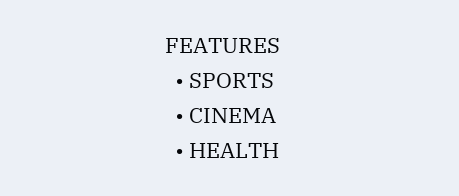FEATURES
  • SPORTS
  • CINEMA
  • HEALTH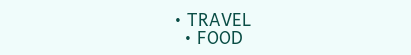• TRAVEL
  • FOOD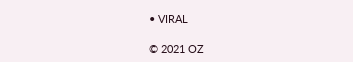• VIRAL

© 2021 OZ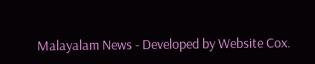Malayalam News - Developed by Website Cox.